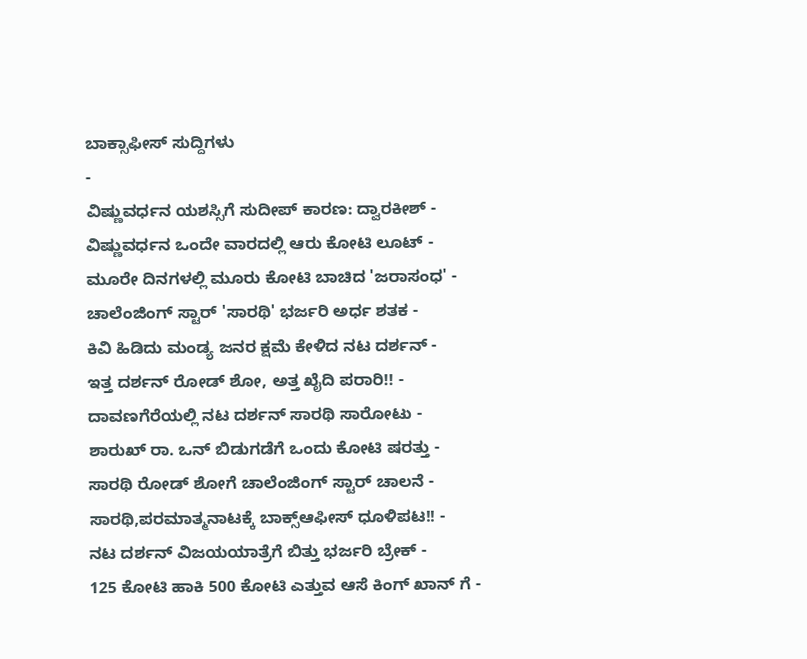ಬಾಕ್ಸಾಫೀಸ್ ಸುದ್ದಿಗಳು
-
ವಿಷ್ಣುವರ್ಧನ ಯಶಸ್ಸಿಗೆ ಸುದೀಪ್ ಕಾರಣ: ದ್ವಾರಕೀಶ್ -
ವಿಷ್ಣುವರ್ಧನ ಒಂದೇ ವಾರದಲ್ಲಿ ಆರು ಕೋಟಿ ಲೂಟ್ -
ಮೂರೇ ದಿನಗಳಲ್ಲಿ ಮೂರು ಕೋಟಿ ಬಾಚಿದ 'ಜರಾಸಂಧ' -
ಚಾಲೆಂಜಿಂಗ್ ಸ್ಟಾರ್ 'ಸಾರಥಿ' ಭರ್ಜರಿ ಅರ್ಧ ಶತಕ -
ಕಿವಿ ಹಿಡಿದು ಮಂಡ್ಯ ಜನರ ಕ್ಷಮೆ ಕೇಳಿದ ನಟ ದರ್ಶನ್ -
ಇತ್ತ ದರ್ಶನ್ ರೋಡ್ ಶೋ, ಅತ್ತ ಖೈದಿ ಪರಾರಿ!! -
ದಾವಣಗೆರೆಯಲ್ಲಿ ನಟ ದರ್ಶನ್ ಸಾರಥಿ ಸಾರೋಟು -
ಶಾರುಖ್ ರಾ. ಒನ್ ಬಿಡುಗಡೆಗೆ ಒಂದು ಕೋಟಿ ಷರತ್ತು -
ಸಾರಥಿ ರೋಡ್ ಶೋಗೆ ಚಾಲೆಂಜಿಂಗ್ ಸ್ಟಾರ್ ಚಾಲನೆ -
ಸಾರಥಿ,ಪರಮಾತ್ಮನಾಟಕ್ಕೆ ಬಾಕ್ಸ್ಆಫೀಸ್ ಧೂಳಿಪಟ!! -
ನಟ ದರ್ಶನ್ ವಿಜಯಯಾತ್ರೆಗೆ ಬಿತ್ತು ಭರ್ಜರಿ ಬ್ರೇಕ್ -
125 ಕೋಟಿ ಹಾಕಿ 500 ಕೋಟಿ ಎತ್ತುವ ಆಸೆ ಕಿಂಗ್ ಖಾನ್ ಗೆ -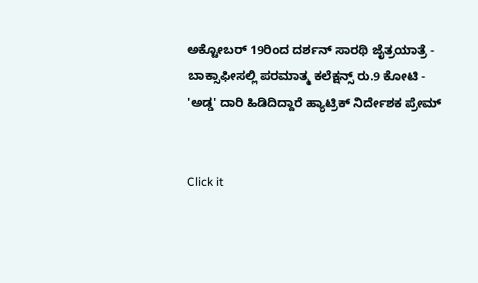ಅಕ್ಟೋಬರ್ 19ರಿಂದ ದರ್ಶನ್ ಸಾರಥಿ ಜೈತ್ರಯಾತ್ರೆ -
ಬಾಕ್ಸಾಫೀಸಲ್ಲಿ ಪರಮಾತ್ಮ ಕಲೆಕ್ಷನ್ಸ್ ರು.9 ಕೋಟಿ -
'ಅಡ್ಡ' ದಾರಿ ಹಿಡಿದಿದ್ದಾರೆ ಹ್ಯಾಟ್ರಿಕ್ ನಿರ್ದೇಶಕ ಪ್ರೇಮ್


Click it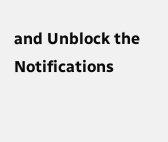and Unblock the Notifications